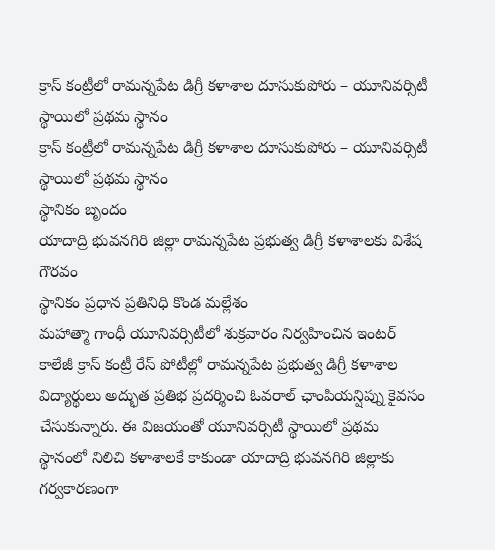క్రాస్ కంట్రీలో రామన్నపేట డిగ్రీ కళాశాల దూసుకుపోరు – యూనివర్సిటీ స్థాయిలో ప్రథమ స్థానం
క్రాస్ కంట్రీలో రామన్నపేట డిగ్రీ కళాశాల దూసుకుపోరు – యూనివర్సిటీ స్థాయిలో ప్రథమ స్థానం
స్థానికం బృందం
యాదాద్రి భువనగిరి జిల్లా రామన్నపేట ప్రభుత్వ డిగ్రీ కళాశాలకు విశేష గౌరవం
స్థానికం ప్రధాన ప్రతినిధి కొండ మల్లేశం
మహాత్మా గాంధీ యూనివర్సిటీలో శుక్రవారం నిర్వహించిన ఇంటర్ కాలేజీ క్రాస్ కంట్రీ రేస్ పోటీల్లో రామన్నపేట ప్రభుత్వ డిగ్రీ కళాశాల విద్యార్థులు అద్భుత ప్రతిభ ప్రదర్శించి ఓవరాల్ ఛాంపియన్షిప్ను కైవసం చేసుకున్నారు. ఈ విజయంతో యూనివర్సిటీ స్థాయిలో ప్రథమ స్థానంలో నిలిచి కళాశాలకే కాకుండా యాదాద్రి భువనగిరి జిల్లాకు గర్వకారణంగా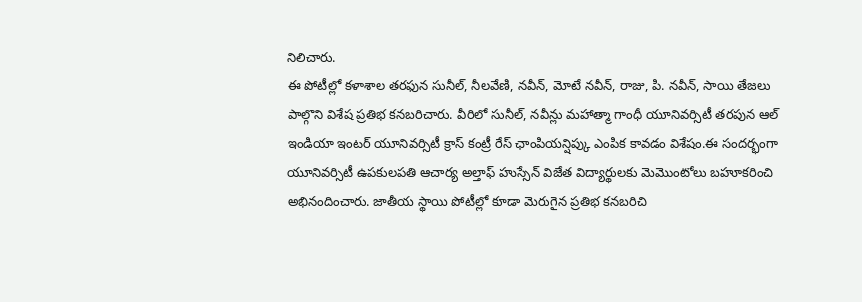నిలిచారు.
ఈ పోటీల్లో కళాశాల తరఫున సునీల్, నీలవేణి, నవీన్, మోటే నవీన్, రాజు, పి. నవీన్, సాయి తేజలు పాల్గొని విశేష ప్రతిభ కనబరిచారు. వీరిలో సునీల్, నవీన్లు మహాత్మా గాంధీ యూనివర్సిటీ తరపున ఆల్ ఇండియా ఇంటర్ యూనివర్సిటీ క్రాస్ కంట్రీ రేస్ ఛాంపియన్షిప్కు ఎంపిక కావడం విశేషం.ఈ సందర్భంగా యూనివర్సిటీ ఉపకులపతి ఆచార్య అల్తాఫ్ హుస్సేన్ విజేత విద్యార్థులకు మెమొంటోలు బహూకరించి అభినందించారు. జాతీయ స్థాయి పోటీల్లో కూడా మెరుగైన ప్రతిభ కనబరిచి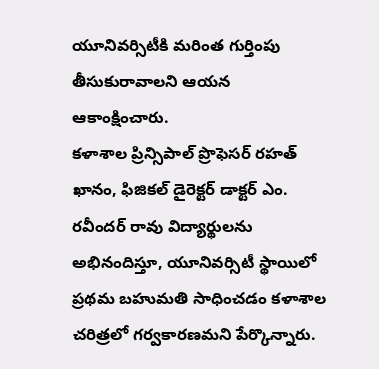యూనివర్సిటీకి మరింత గుర్తింపు తీసుకురావాలని ఆయన ఆకాంక్షించారు.
కళాశాల ప్రిన్సిపాల్ ప్రొఫెసర్ రహత్ ఖానం, ఫిజికల్ డైరెక్టర్ డాక్టర్ ఎం. రవీందర్ రావు విద్యార్థులను అభినందిస్తూ, యూనివర్సిటీ స్థాయిలో ప్రథమ బహుమతి సాధించడం కళాశాల చరిత్రలో గర్వకారణమని పేర్కొన్నారు.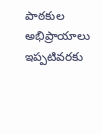పాఠకుల అభిప్రాయాలు
ఇప్పటివరకు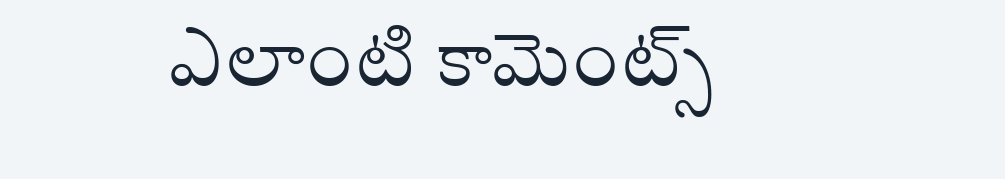ఎలాంటి కామెంట్స్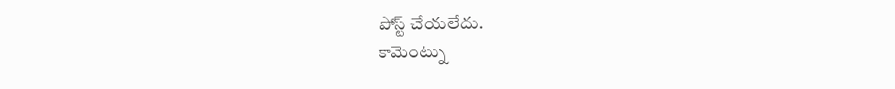పోస్ట్ చేయలేదు.
కామెంట్ను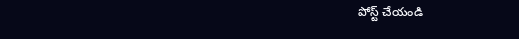పోస్ట్ చేయండి